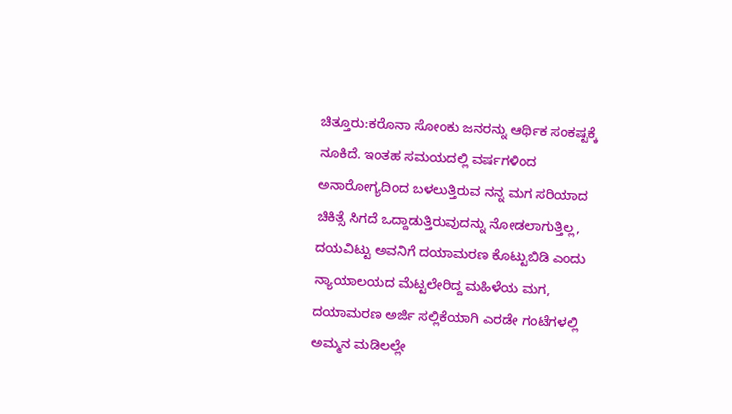ಚಿತ್ತೂರು:ಕರೊನಾ ಸೋಂಕು ಜನರನ್ನು ಆರ್ಥಿಕ ಸಂಕಷ್ಟಕ್ಕೆ ನೂಕಿದೆ. ಇಂತಹ ಸಮಯದಲ್ಲಿ ವರ್ಷಗಳಿಂದ ಅನಾರೋಗ್ಯದಿಂದ ಬಳಲುತ್ತಿರುವ ನನ್ನ ಮಗ ಸರಿಯಾದ ಚಿಕಿತ್ಸೆ ಸಿಗದೆ ಒದ್ದಾಡುತ್ತಿರುವುದನ್ನು ನೋಡಲಾಗುತ್ತಿಲ್ಲ, ದಯವಿಟ್ಟು ಅವನಿಗೆ ದಯಾಮರಣ ಕೊಟ್ಟುಬಿಡಿ ಎಂದು ನ್ಯಾಯಾಲಯದ ಮೆಟ್ಟಲೇರಿದ್ದ ಮಹಿಳೆಯ ಮಗ, ದಯಾಮರಣ ಅರ್ಜಿ ಸಲ್ಲಿಕೆಯಾಗಿ ಎರಡೇ ಗಂಟೆಗಳಲ್ಲಿ ಅಮ್ಮನ ಮಡಿಲಲ್ಲೇ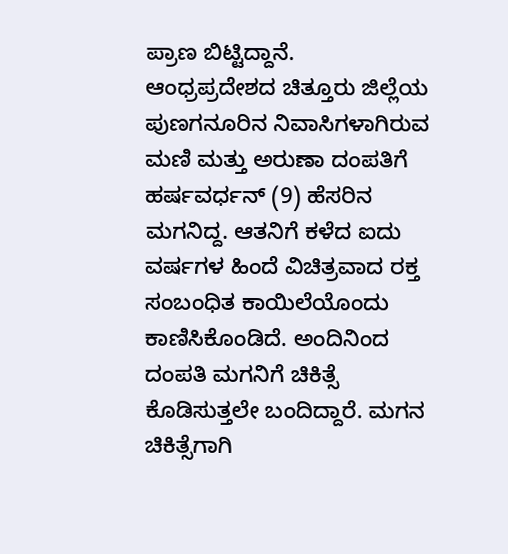ಪ್ರಾಣ ಬಿಟ್ಟಿದ್ದಾನೆ.
ಆಂಧ್ರಪ್ರದೇಶದ ಚಿತ್ತೂರು ಜಿಲ್ಲೆಯ ಪುಣಗನೂರಿನ ನಿವಾಸಿಗಳಾಗಿರುವ ಮಣಿ ಮತ್ತು ಅರುಣಾ ದಂಪತಿಗೆ ಹರ್ಷವರ್ಧನ್ (9) ಹೆಸರಿನ ಮಗನಿದ್ದ. ಆತನಿಗೆ ಕಳೆದ ಐದು ವರ್ಷಗಳ ಹಿಂದೆ ವಿಚಿತ್ರವಾದ ರಕ್ತ ಸಂಬಂಧಿತ ಕಾಯಿಲೆಯೊಂದು ಕಾಣಿಸಿಕೊಂಡಿದೆ. ಅಂದಿನಿಂದ ದಂಪತಿ ಮಗನಿಗೆ ಚಿಕಿತ್ಸೆ ಕೊಡಿಸುತ್ತಲೇ ಬಂದಿದ್ದಾರೆ. ಮಗನ ಚಿಕಿತ್ಸೆಗಾಗಿ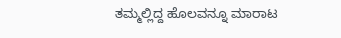ತಮ್ಮಲ್ಲಿದ್ದ ಹೊಲವನ್ನೂ ಮಾರಾಟ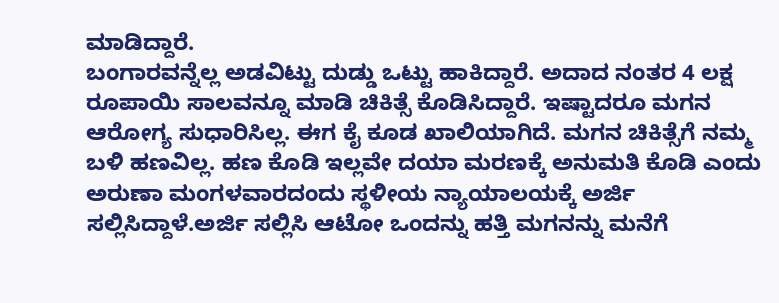ಮಾಡಿದ್ದಾರೆ.
ಬಂಗಾರವನ್ನೆಲ್ಲ ಅಡವಿಟ್ಟು ದುಡ್ಡು ಒಟ್ಟು ಹಾಕಿದ್ದಾರೆ. ಅದಾದ ನಂತರ 4 ಲಕ್ಷ ರೂಪಾಯಿ ಸಾಲವನ್ನೂ ಮಾಡಿ ಚಿಕಿತ್ಸೆ ಕೊಡಿಸಿದ್ದಾರೆ. ಇಷ್ಟಾದರೂ ಮಗನ ಆರೋಗ್ಯ ಸುಧಾರಿಸಿಲ್ಲ. ಈಗ ಕೈ ಕೂಡ ಖಾಲಿಯಾಗಿದೆ. ಮಗನ ಚಿಕಿತ್ಸೆಗೆ ನಮ್ಮ ಬಳಿ ಹಣವಿಲ್ಲ. ಹಣ ಕೊಡಿ ಇಲ್ಲವೇ ದಯಾ ಮರಣಕ್ಕೆ ಅನುಮತಿ ಕೊಡಿ ಎಂದು ಅರುಣಾ ಮಂಗಳವಾರದಂದು ಸ್ಥಳೀಯ ನ್ಯಾಯಾಲಯಕ್ಕೆ ಅರ್ಜಿ ಸಲ್ಲಿಸಿದ್ದಾಳೆ.ಅರ್ಜಿ ಸಲ್ಲಿಸಿ ಆಟೋ ಒಂದನ್ನು ಹತ್ತಿ ಮಗನನ್ನು ಮನೆಗೆ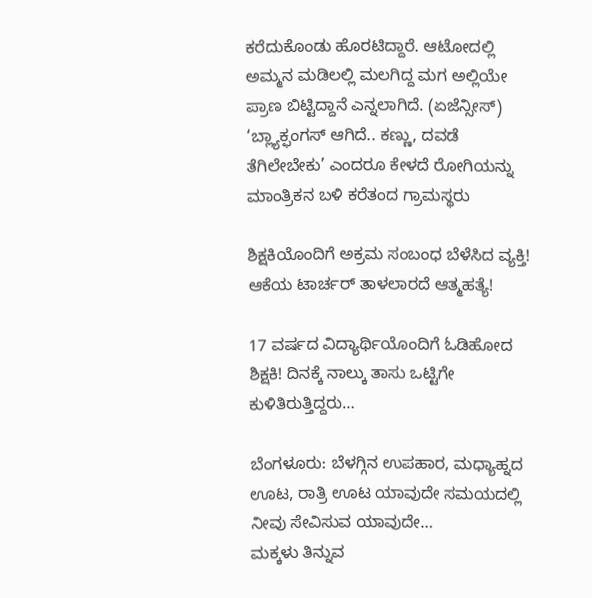ಕರೆದುಕೊಂಡು ಹೊರಟಿದ್ದಾರೆ. ಆಟೋದಲ್ಲಿ ಅಮ್ಮನ ಮಡಿಲಲ್ಲಿ ಮಲಗಿದ್ದ ಮಗ ಅಲ್ಲಿಯೇ ಪ್ರಾಣ ಬಿಟ್ಟಿದ್ದಾನೆ ಎನ್ನಲಾಗಿದೆ. (ಏಜೆನ್ಸೀಸ್)
‘ಬ್ಲ್ಯಾಕ್ಫಂಗಸ್ ಆಗಿದೆ.. ಕಣ್ಣು, ದವಡೆ ತೆಗಿಲೇಬೇಕು’ ಎಂದರೂ ಕೇಳದೆ ರೋಗಿಯನ್ನು ಮಾಂತ್ರಿಕನ ಬಳಿ ಕರೆತಂದ ಗ್ರಾಮಸ್ಥರು

ಶಿಕ್ಷಕಿಯೊಂದಿಗೆ ಅಕ್ರಮ ಸಂಬಂಧ ಬೆಳೆಸಿದ ವ್ಯಕ್ತಿ! ಆಕೆಯ ಟಾರ್ಚರ್ ತಾಳಲಾರದೆ ಆತ್ಮಹತ್ಯೆ!

17 ವರ್ಷದ ವಿದ್ಯಾರ್ಥಿಯೊಂದಿಗೆ ಓಡಿಹೋದ ಶಿಕ್ಷಕಿ! ದಿನಕ್ಕೆ ನಾಲ್ಕು ತಾಸು ಒಟ್ಟಿಗೇ ಕುಳಿತಿರುತ್ತಿದ್ದರು…

ಬೆಂಗಳೂರು: ಬೆಳಗ್ಗಿನ ಉಪಹಾರ, ಮಧ್ಯಾಹ್ನದ ಊಟ, ರಾತ್ರಿ ಊಟ ಯಾವುದೇ ಸಮಯದಲ್ಲಿ ನೀವು ಸೇವಿಸುವ ಯಾವುದೇ…
ಮಕ್ಕಳು ತಿನ್ನುವ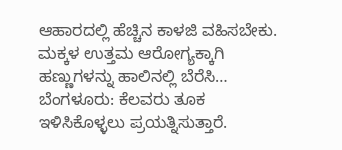ಆಹಾರದಲ್ಲಿ ಹೆಚ್ಚಿನ ಕಾಳಜಿ ವಹಿಸಬೇಕು. ಮಕ್ಕಳ ಉತ್ತಮ ಆರೋಗ್ಯಕ್ಕಾಗಿ ಹಣ್ಣುಗಳನ್ನು ಹಾಲಿನಲ್ಲಿ ಬೆರೆಸಿ…
ಬೆಂಗಳೂರು: ಕೆಲವರು ತೂಕ ಇಳಿಸಿಕೊಳ್ಳಲು ಪ್ರಯತ್ನಿಸುತ್ತಾರೆ.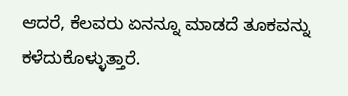ಆದರೆ, ಕೆಲವರು ಏನನ್ನೂ ಮಾಡದೆ ತೂಕವನ್ನು ಕಳೆದುಕೊಳ್ಳುತ್ತಾರೆ.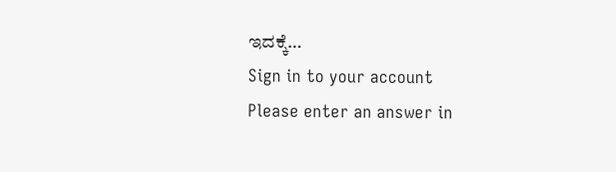ಇದಕ್ಕೆ…
Sign in to your account
Please enter an answer in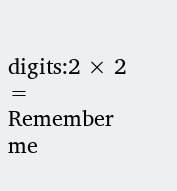digits:2 × 2 =
Remember me